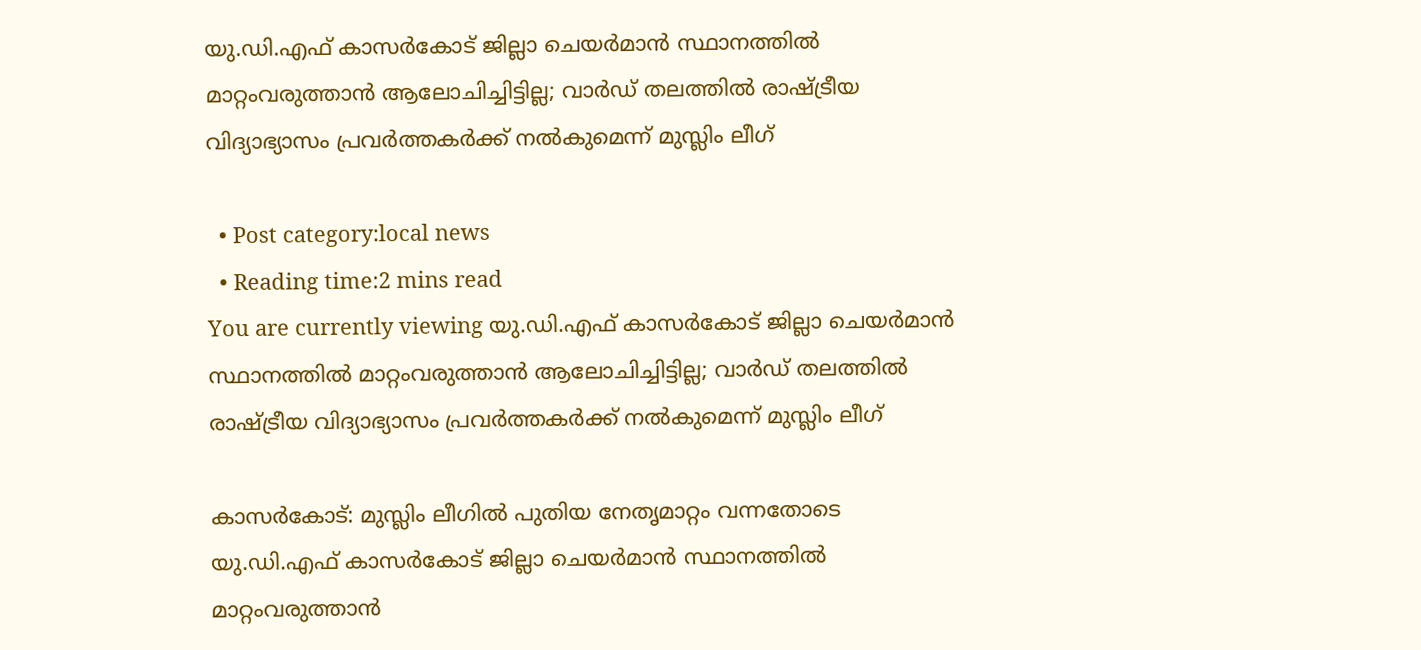യു.ഡി.എഫ് കാസര്‍കോട് ജില്ലാ ചെയര്‍മാന്‍ സ്ഥാനത്തില്‍ മാറ്റംവരുത്താന്‍ ആലോചിച്ചിട്ടില്ല; വാര്‍ഡ് തലത്തില്‍ രാഷ്ട്രീയ വിദ്യാഭ്യാസം പ്രവര്‍ത്തകര്‍ക്ക് നല്‍കുമെന്ന് മുസ്ലിം ലീഗ്

  • Post category:local news
  • Reading time:2 mins read
You are currently viewing യു.ഡി.എഫ് കാസര്‍കോട് ജില്ലാ ചെയര്‍മാന്‍ സ്ഥാനത്തില്‍ മാറ്റംവരുത്താന്‍ ആലോചിച്ചിട്ടില്ല; വാര്‍ഡ് തലത്തില്‍ രാഷ്ട്രീയ വിദ്യാഭ്യാസം പ്രവര്‍ത്തകര്‍ക്ക് നല്‍കുമെന്ന് മുസ്ലിം ലീഗ്

കാസര്‍കോട്: മുസ്ലിം ലീഗില്‍ പുതിയ നേതൃമാറ്റം വന്നതോടെ യു.ഡി.എഫ് കാസര്‍കോട് ജില്ലാ ചെയര്‍മാന്‍ സ്ഥാനത്തില്‍ മാറ്റംവരുത്താന്‍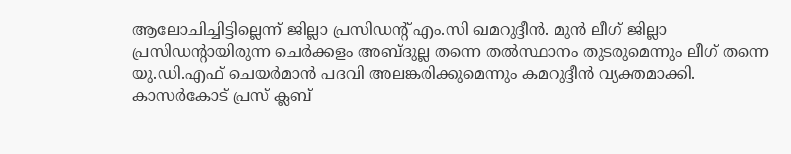ആലോചിച്ചിട്ടില്ലെന്ന് ജില്ലാ പ്രസിഡന്റ് എം.സി ഖമറുദ്ദീന്‍. മുന്‍ ലീഗ് ജില്ലാ പ്രസിഡന്റായിരുന്ന ചെര്‍ക്കളം അബ്ദുല്ല തന്നെ തല്‍സ്ഥാനം തുടരുമെന്നും ലീഗ് തന്നെ യു.ഡി.എഫ് ചെയര്‍മാന്‍ പദവി അലങ്കരിക്കുമെന്നും കമറുദ്ദീന്‍ വ്യക്തമാക്കി. കാസര്‍കോട് പ്രസ് ക്ലബ്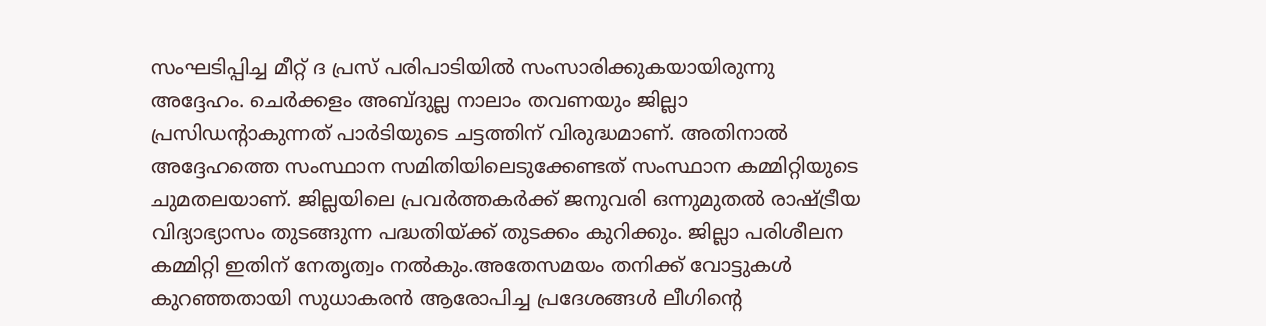സംഘടിപ്പിച്ച മീറ്റ് ദ പ്രസ് പരിപാടിയില്‍ സംസാരിക്കുകയായിരുന്നു അദ്ദേഹം. ചെര്‍ക്കളം അബ്ദുല്ല നാലാം തവണയും ജില്ലാ പ്രസിഡന്റാകുന്നത് പാര്‍ടിയുടെ ചട്ടത്തിന് വിരുദ്ധമാണ്. അതിനാല്‍ അദ്ദേഹത്തെ സംസ്ഥാന സമിതിയിലെടുക്കേണ്ടത് സംസ്ഥാന കമ്മിറ്റിയുടെ ചുമതലയാണ്. ജില്ലയിലെ പ്രവര്‍ത്തകര്‍ക്ക് ജനുവരി ഒന്നുമുതല്‍ രാഷ്ട്രീയ വിദ്യാഭ്യാസം തുടങ്ങുന്ന പദ്ധതിയ്ക്ക് തുടക്കം കുറിക്കും. ജില്ലാ പരിശീലന കമ്മിറ്റി ഇതിന് നേതൃത്വം നല്‍കും.അതേസമയം തനിക്ക് വോട്ടുകള്‍ കുറഞ്ഞതായി സുധാകരന്‍ ആരോപിച്ച പ്രദേശങ്ങള്‍ ലീഗിന്റെ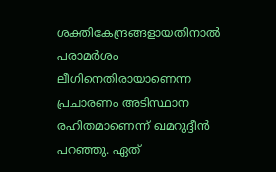ശക്തികേന്ദ്രങ്ങളായതിനാല്‍ പരാമര്‍ശം ലീഗിനെതിരായാണെന്ന പ്രചാരണം അടിസ്ഥാന രഹിതമാണെന്ന് ഖമറുദ്ദീന്‍ പറഞ്ഞു. ഏത്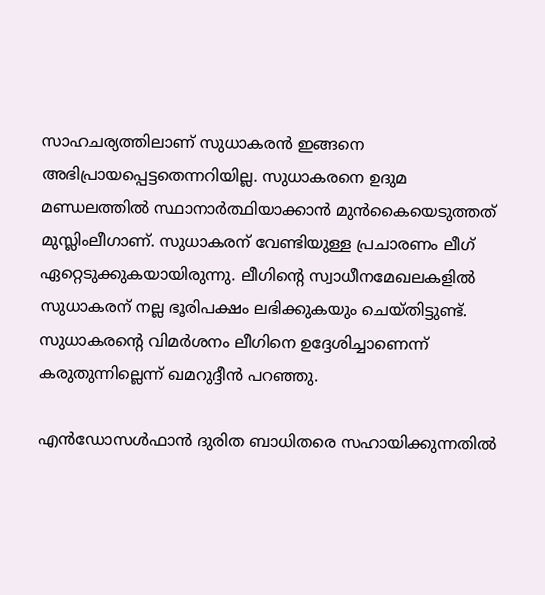സാഹചര്യത്തിലാണ് സുധാകരന്‍ ഇങ്ങനെ അഭിപ്രായപ്പെട്ടതെന്നറിയില്ല. സുധാകരനെ ഉദുമ മണ്ഡലത്തില്‍ സ്ഥാനാര്‍ത്ഥിയാക്കാന്‍ മുന്‍കൈയെടുത്തത് മുസ്ലിംലീഗാണ്. സുധാകരന് വേണ്ടിയുള്ള പ്രചാരണം ലീഗ് ഏറ്റെടുക്കുകയായിരുന്നു. ലീഗിന്റെ സ്വാധീനമേഖലകളില്‍ സുധാകരന് നല്ല ഭൂരിപക്ഷം ലഭിക്കുകയും ചെയ്തിട്ടുണ്ട്. സുധാകരന്റെ വിമര്‍ശനം ലീഗിനെ ഉദ്ദേശിച്ചാണെന്ന് കരുതുന്നില്ലെന്ന് ഖമറുദ്ദീന്‍ പറഞ്ഞു.

എന്‍ഡോസള്‍ഫാന്‍ ദുരിത ബാധിതരെ സഹായിക്കുന്നതില്‍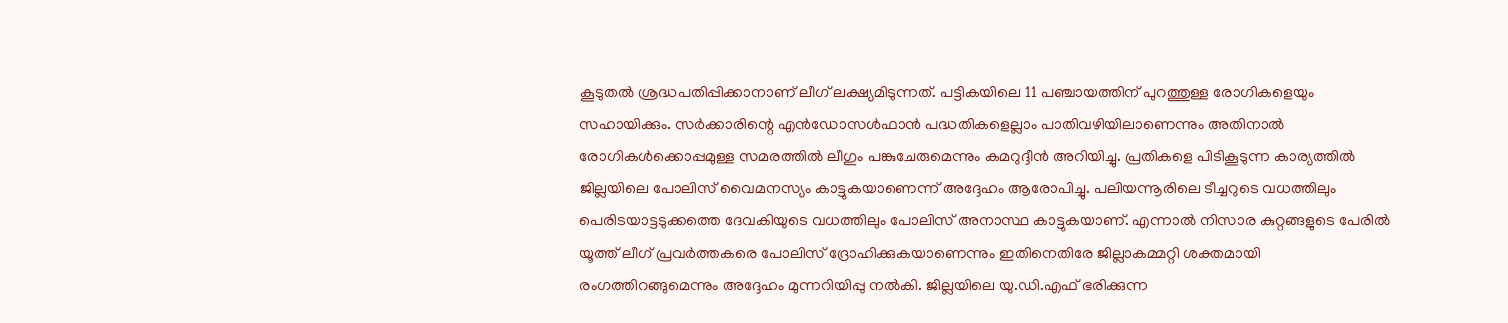കൂടുതല്‍ ശ്രദ്ധപതിപ്പിക്കാനാണ് ലീഗ് ലക്ഷ്യമിടുന്നത്. പട്ടികയിലെ 11 പഞ്ചായത്തിന് പുറത്തുള്ള രോഗികളെയും സഹായിക്കും. സര്‍ക്കാരിന്റെ എന്‍ഡോസള്‍ഫാന്‍ പദ്ധതികളെല്ലാം പാതിവഴിയിലാണെന്നും അതിനാല്‍ രോഗികള്‍ക്കൊപ്പമുള്ള സമരത്തില്‍ ലീഗും പങ്കുചേരുമെന്നും കമറുദ്ദീന്‍ അറിയിച്ചു. പ്രതികളെ പിടികൂടുന്ന കാര്യത്തില്‍ ജില്ലയിലെ പോലിസ് വൈമനസ്യം കാട്ടുകയാണെന്ന് അദ്ദേഹം ആരോപിച്ചു. പലിയന്നൂരിലെ ടീച്ചറുടെ വധത്തിലും പെരിടയാട്ടടുക്കത്തെ ദേവകിയുടെ വധത്തിലും പോലിസ് അനാസ്ഥ കാട്ടുകയാണ്. എന്നാല്‍ നിസാര കുറ്റങ്ങളുടെ പേരില്‍ യൂത്ത് ലീഗ് പ്രവര്‍ത്തകരെ പോലിസ് ദ്രോഹിക്കുകയാണെന്നും ഇതിനെതിരേ ജില്ലാകമ്മറ്റി ശക്തമായി രംഗത്തിറങ്ങുമെന്നും അദ്ദേഹം മുന്നറിയിപ്പു നല്‍കി. ജില്ലയിലെ യു.ഡി.എഫ് ഭരിക്കുന്ന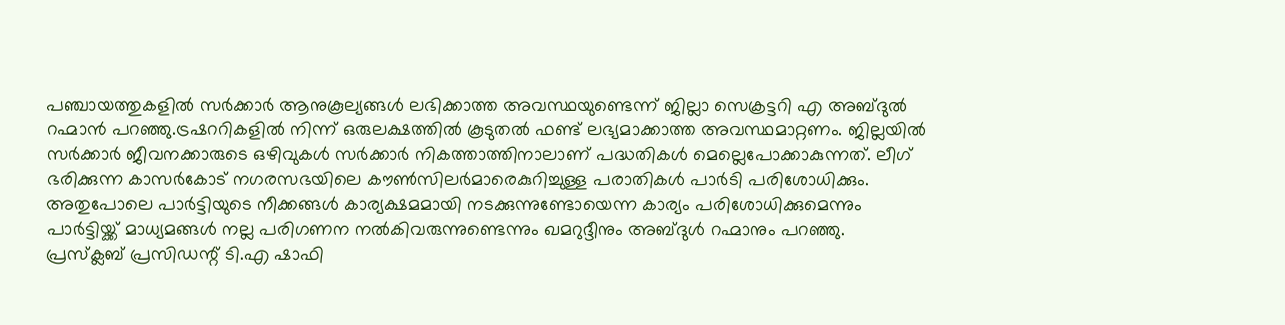പഞ്ചായത്തുകളില്‍ സര്‍ക്കാര്‍ ആനുകൂല്യങ്ങള്‍ ലഭിക്കാത്ത അവസ്ഥയുണ്ടെന്ന് ജില്ലാ സെക്രട്ടറി എ അബ്ദുല്‍ റഹ്മാന്‍ പറഞ്ഞു.ട്രഷററികളില്‍ നിന്ന് ഒരുലക്ഷത്തില്‍ കൂടുതല്‍ ഫണ്ട് ലഭ്യമാക്കാത്ത അവസ്ഥമാറ്റണം. ജില്ലയില്‍ സര്‍ക്കാര്‍ ജീവനക്കാരുടെ ഒഴിവുകള്‍ സര്‍ക്കാര്‍ നികത്താത്തിനാലാണ് പദ്ധതികള്‍ മെല്ലെപോക്കാകുന്നത്. ലീഗ് ഭരിക്കുന്ന കാസര്‍കോട് നഗരസഭയിലെ കൗണ്‍സിലര്‍മാരെകുറിച്ചുള്ള പരാതികള്‍ പാര്‍ടി പരിശോധിക്കും. അതുപോലെ പാര്‍ട്ടിയുടെ നീക്കങ്ങള്‍ കാര്യക്ഷമമായി നടക്കുന്നുണ്ടോയെന്ന കാര്യം പരിശോധിക്കുമെന്നും പാര്‍ട്ടിയ്ക്ക് മാധ്യമങ്ങള്‍ നല്ല പരിഗണന നല്‍കിവരുന്നുണ്ടെന്നും ഖമറുദ്ദീനും അബ്ദുള്‍ റഹ്മാനും പറഞ്ഞു. പ്രസ്‌ക്ലബ് പ്രസിഡന്റ് ടി.എ ഷാഫി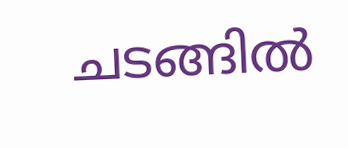ചടങ്ങില്‍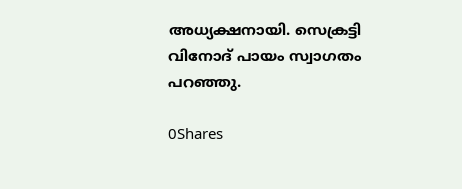അധ്യക്ഷനായി. സെക്രട്ടി വിനോദ് പായം സ്വാഗതം പറഞ്ഞു.

0Shares